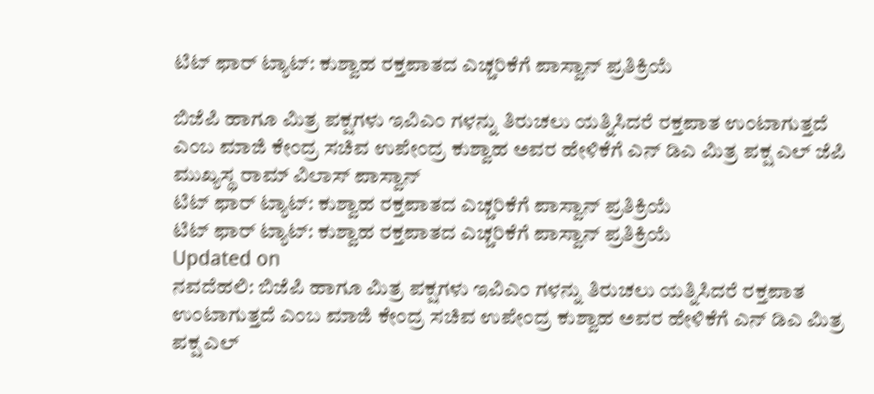ಟಿಟ್ ಫಾರ್ ಟ್ಯಾಟ್: ಕುಶ್ವಾಹ ರಕ್ತಪಾತದ ಎಚ್ಚರಿಕೆಗೆ ಪಾಸ್ವಾನ್ ಪ್ರತಿಕ್ರಿಯೆ

ಬಿಜೆಪಿ ಹಾಗೂ ಮಿತ್ರ ಪಕ್ಷಗಳು ಇವಿಎಂ ಗಳನ್ನು ತಿರುಚಲು ಯತ್ನಿಸಿದರೆ ರಕ್ತಪಾತ ಉಂಟಾಗುತ್ತದೆ ಎಂಬ ಮಾಜಿ ಕೇಂದ್ರ ಸಚಿವ ಉಪೇಂದ್ರ ಕುಶ್ವಾಹ ಅವರ ಹೇಳಿಕೆಗೆ ಎನ್ ಡಿಎ ಮಿತ್ರ ಪಕ್ಷ ಎಲ್ ಜೆಪಿ ಮುಖ್ಯಸ್ಥ ರಾಮ್ ವಿಲಾಸ್ ಪಾಸ್ವಾನ್
ಟಿಟ್ ಫಾರ್ ಟ್ಯಾಟ್: ಕುಶ್ವಾಹ ರಕ್ತಪಾತದ ಎಚ್ಚರಿಕೆಗೆ ಪಾಸ್ವಾನ್ ಪ್ರತಿಕ್ರಿಯೆ
ಟಿಟ್ ಫಾರ್ ಟ್ಯಾಟ್: ಕುಶ್ವಾಹ ರಕ್ತಪಾತದ ಎಚ್ಚರಿಕೆಗೆ ಪಾಸ್ವಾನ್ ಪ್ರತಿಕ್ರಿಯೆ
Updated on
ನವದೆಹಲಿ: ಬಿಜೆಪಿ ಹಾಗೂ ಮಿತ್ರ ಪಕ್ಷಗಳು ಇವಿಎಂ ಗಳನ್ನು ತಿರುಚಲು ಯತ್ನಿಸಿದರೆ ರಕ್ತಪಾತ ಉಂಟಾಗುತ್ತದೆ ಎಂಬ ಮಾಜಿ ಕೇಂದ್ರ ಸಚಿವ ಉಪೇಂದ್ರ ಕುಶ್ವಾಹ ಅವರ ಹೇಳಿಕೆಗೆ ಎನ್ ಡಿಎ ಮಿತ್ರ ಪಕ್ಷ ಎಲ್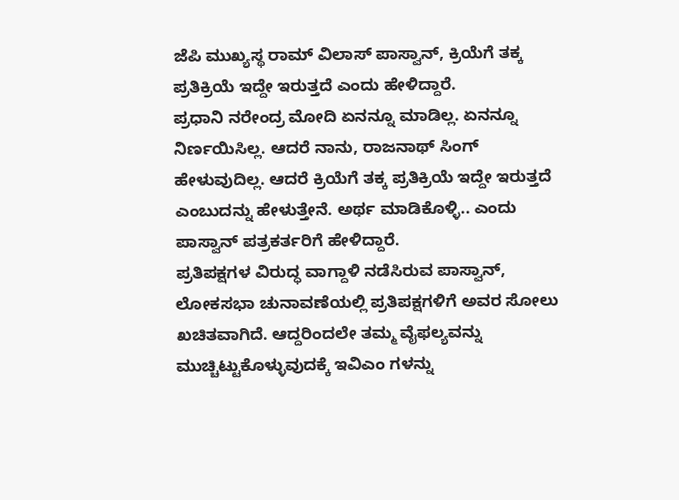ಜೆಪಿ ಮುಖ್ಯಸ್ಥ ರಾಮ್ ವಿಲಾಸ್ ಪಾಸ್ವಾನ್, ಕ್ರಿಯೆಗೆ ತಕ್ಕ ಪ್ರತಿಕ್ರಿಯೆ ಇದ್ದೇ ಇರುತ್ತದೆ ಎಂದು ಹೇಳಿದ್ದಾರೆ.
ಪ್ರಧಾನಿ ನರೇಂದ್ರ ಮೋದಿ ಏನನ್ನೂ ಮಾಡಿಲ್ಲ. ಏನನ್ನೂ ನಿರ್ಣಯಿಸಿಲ್ಲ. ಆದರೆ ನಾನು, ರಾಜನಾಥ್ ಸಿಂಗ್ ಹೇಳುವುದಿಲ್ಲ. ಆದರೆ ಕ್ರಿಯೆಗೆ ತಕ್ಕ ಪ್ರತಿಕ್ರಿಯೆ ಇದ್ದೇ ಇರುತ್ತದೆ ಎಂಬುದನ್ನು ಹೇಳುತ್ತೇನೆ. ಅರ್ಥ ಮಾಡಿಕೊಳ್ಳಿ.. ಎಂದು ಪಾಸ್ವಾನ್ ಪತ್ರಕರ್ತರಿಗೆ ಹೇಳಿದ್ದಾರೆ.
ಪ್ರತಿಪಕ್ಷಗಳ ವಿರುದ್ಧ ವಾಗ್ದಾಳಿ ನಡೆಸಿರುವ ಪಾಸ್ವಾನ್, ಲೋಕಸಭಾ ಚುನಾವಣೆಯಲ್ಲಿ ಪ್ರತಿಪಕ್ಷಗಳಿಗೆ ಅವರ ಸೋಲು ಖಚಿತವಾಗಿದೆ. ಆದ್ದರಿಂದಲೇ ತಮ್ಮ ವೈಫಲ್ಯವನ್ನು ಮುಚ್ಚಿಟ್ಟುಕೊಳ್ಳುವುದಕ್ಕೆ ಇವಿಎಂ ಗಳನ್ನು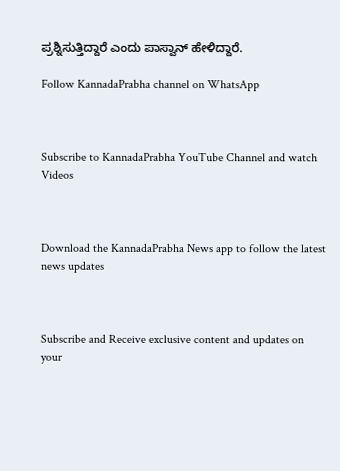ಪ್ರಶ್ನಿಸುತ್ತಿದ್ದಾರೆ ಎಂದು ಪಾಸ್ವಾನ್ ಹೇಳಿದ್ದಾರೆ.

Follow KannadaPrabha channel on WhatsApp



Subscribe to KannadaPrabha YouTube Channel and watch Videos



Download the KannadaPrabha News app to follow the latest news updates



Subscribe and Receive exclusive content and updates on your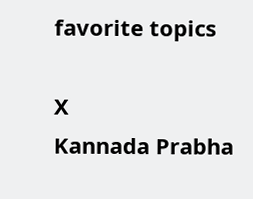favorite topics

X
Kannada Prabha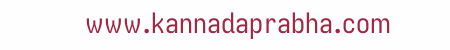www.kannadaprabha.com